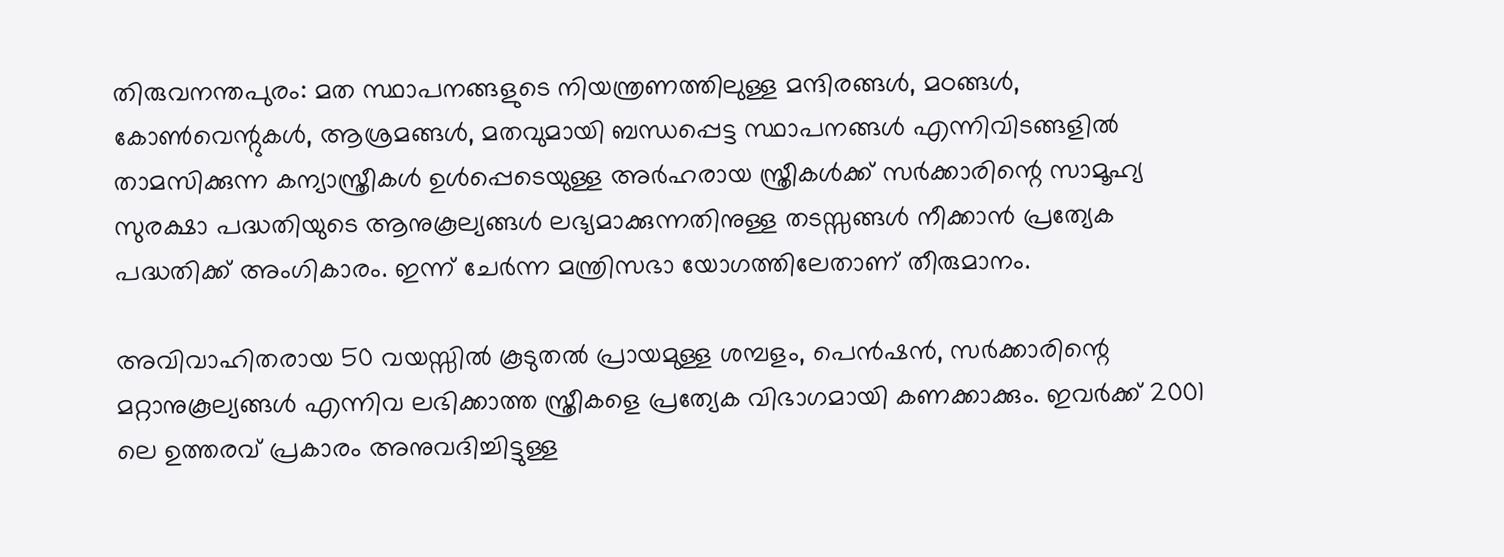തിരുവനന്തപുരം: മത സ്ഥാപനങ്ങളുടെ നിയന്ത്രണത്തിലുള്ള മന്ദിരങ്ങള്‍, മഠങ്ങള്‍, കോണ്‍വെന്റുകള്‍, ആശ്രമങ്ങള്‍, മതവുമായി ബന്ധപ്പെട്ട സ്ഥാപനങ്ങള്‍ എന്നിവിടങ്ങളില്‍ താമസിക്കുന്ന കന്യാസ്ത്രീകള്‍ ഉള്‍പ്പെടെയുള്ള അര്‍ഹരായ സ്ത്രീകള്‍ക്ക് സര്‍ക്കാരിന്റെ സാമൂഹ്യ സുരക്ഷാ പദ്ധതിയുടെ ആനുകൂല്യങ്ങള്‍ ലഭ്യമാക്കുന്നതിനുള്ള തടസ്സങ്ങള്‍ നീക്കാന്‍ പ്രത്യേക പദ്ധതിക്ക് അംഗികാരം. ഇന്ന് ചേര്‍ന്ന മന്ത്രിസഭാ യോഗത്തിലേതാണ് തീരുമാനം.

അവിവാഹിതരായ 50 വയസ്സില്‍ കൂടുതല്‍ പ്രായമുള്ള ശമ്പളം, പെന്‍ഷന്‍, സര്‍ക്കാരിന്റെ മറ്റാനുകൂല്യങ്ങള്‍ എന്നിവ ലഭിക്കാത്ത സ്ത്രീകളെ പ്രത്യേക വിഭാഗമായി കണക്കാക്കും. ഇവര്‍ക്ക് 2001 ലെ ഉത്തരവ് പ്രകാരം അനുവദിച്ചിട്ടുള്ള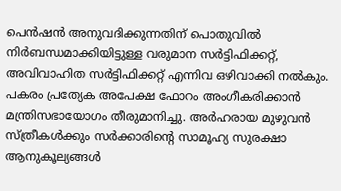പെന്‍ഷന്‍ അനുവദിക്കുന്നതിന് പൊതുവില്‍ നിര്‍ബന്ധമാക്കിയിട്ടുള്ള വരുമാന സര്‍ട്ടിഫിക്കറ്റ്, അവിവാഹിത സര്‍ട്ടിഫിക്കറ്റ് എന്നിവ ഒഴിവാക്കി നല്‍കും. പകരം പ്രത്യേക അപേക്ഷ ഫോറം അംഗീകരിക്കാന്‍ മന്ത്രിസഭായോഗം തീരുമാനിച്ചു. അര്‍ഹരായ മുഴുവന്‍ സ്ത്രീകള്‍ക്കും സര്‍ക്കാരിന്റെ സാമൂഹ്യ സുരക്ഷാ ആനുകൂല്യങ്ങള്‍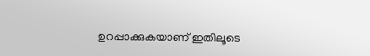ഉറപ്പാക്കുകയാണ് ഇതിലൂടെ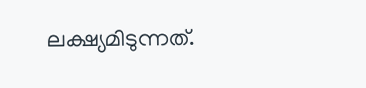ലക്ഷ്യമിടുന്നത്.